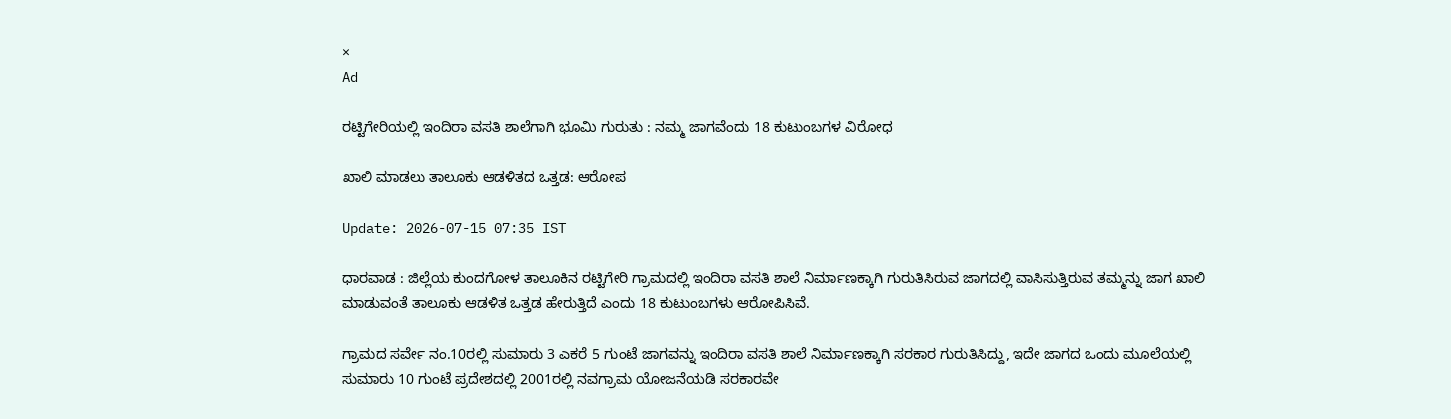×
Ad

ರಟ್ಟಿಗೇರಿಯಲ್ಲಿ ಇಂದಿರಾ ವಸತಿ ಶಾಲೆಗಾಗಿ ಭೂಮಿ ಗುರುತು : ನಮ್ಮ ಜಾಗವೆಂದು 18 ಕುಟುಂಬಗಳ ವಿರೋಧ

ಖಾಲಿ ಮಾಡಲು ತಾಲೂಕು ಆಡಳಿತದ ಒತ್ತಡ: ಆರೋಪ

Update: 2026-07-15 07:35 IST

ಧಾರವಾಡ : ಜಿಲ್ಲೆಯ ಕುಂದಗೋಳ ತಾಲೂಕಿನ ರಟ್ಟಿಗೇರಿ ಗ್ರಾಮದಲ್ಲಿ ಇಂದಿರಾ ವಸತಿ ಶಾಲೆ ನಿರ್ಮಾಣಕ್ಕಾಗಿ ಗುರುತಿಸಿರುವ ಜಾಗದಲ್ಲಿ ವಾಸಿಸುತ್ತಿರುವ ತಮ್ಮನ್ನು ಜಾಗ ಖಾಲಿ ಮಾಡುವಂತೆ ತಾಲೂಕು ಆಡಳಿತ ಒತ್ತಡ ಹೇರುತ್ತಿದೆ ಎಂದು 18 ಕುಟುಂಬಗಳು ಆರೋಪಿಸಿವೆ.

ಗ್ರಾಮದ ಸರ್ವೇ ನಂ.10ರಲ್ಲಿ ಸುಮಾರು 3 ಎಕರೆ 5 ಗುಂಟೆ ಜಾಗವನ್ನು ಇಂದಿರಾ ವಸತಿ ಶಾಲೆ ನಿರ್ಮಾಣಕ್ಕಾಗಿ ಸರಕಾರ ಗುರುತಿಸಿದ್ದು, ಇದೇ ಜಾಗದ ಒಂದು ಮೂಲೆಯಲ್ಲಿ ಸುಮಾರು 10 ಗುಂಟೆ ಪ್ರದೇಶದಲ್ಲಿ 2001ರಲ್ಲಿ ನವಗ್ರಾಮ ಯೋಜನೆಯಡಿ ಸರಕಾರವೇ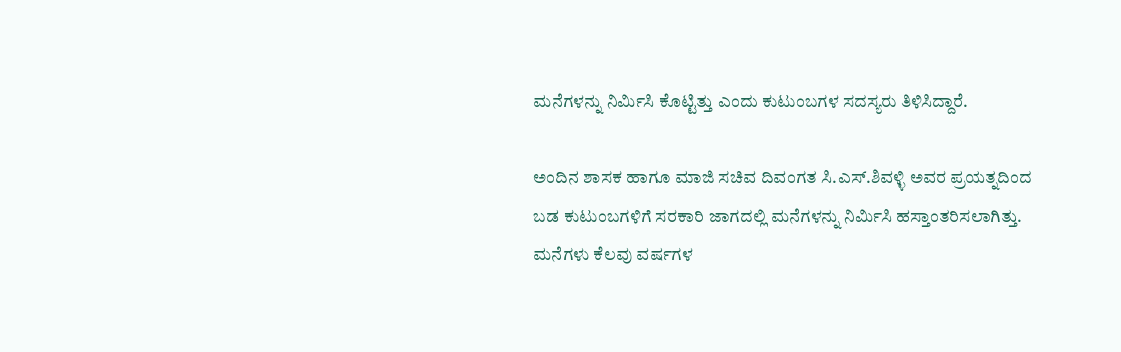ಮನೆಗಳನ್ನು ನಿರ್ಮಿಸಿ ಕೊಟ್ಟಿತ್ತು ಎಂದು ಕುಟುಂಬಗಳ ಸದಸ್ಯರು ತಿಳಿಸಿದ್ದಾರೆ.

ಅಂದಿನ ಶಾಸಕ ಹಾಗೂ ಮಾಜಿ ಸಚಿವ ದಿವಂಗತ ಸಿ.ಎಸ್.ಶಿವಳ್ಳಿ ಅವರ ಪ್ರಯತ್ನದಿಂದ ಬಡ ಕುಟುಂಬಗಳಿಗೆ ಸರಕಾರಿ ಜಾಗದಲ್ಲಿ ಮನೆಗಳನ್ನು ನಿರ್ಮಿಸಿ ಹಸ್ತಾಂತರಿಸಲಾಗಿತ್ತು. ಮನೆಗಳು ಕೆಲವು ವರ್ಷಗಳ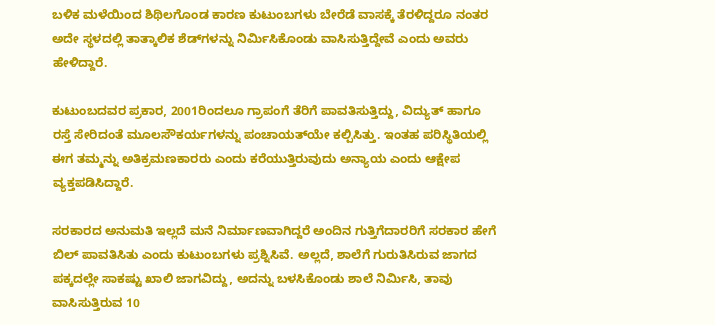ಬಳಿಕ ಮಳೆಯಿಂದ ಶಿಥಿಲಗೊಂಡ ಕಾರಣ ಕುಟುಂಬಗಳು ಬೇರೆಡೆ ವಾಸಕ್ಕೆ ತೆರಳಿದ್ದರೂ ನಂತರ ಅದೇ ಸ್ಥಳದಲ್ಲಿ ತಾತ್ಕಾಲಿಕ ಶೆಡ್‌ಗಳನ್ನು ನಿರ್ಮಿಸಿಕೊಂಡು ವಾಸಿಸುತ್ತಿದ್ದೇವೆ ಎಂದು ಅವರು ಹೇಳಿದ್ದಾರೆ.

ಕುಟುಂಬದವರ ಪ್ರಕಾರ, 2001ರಿಂದಲೂ ಗ್ರಾಪಂಗೆ ತೆರಿಗೆ ಪಾವತಿಸುತ್ತಿದ್ದು, ವಿದ್ಯುತ್ ಹಾಗೂ ರಸ್ತೆ ಸೇರಿದಂತೆ ಮೂಲಸೌಕರ್ಯಗಳನ್ನು ಪಂಚಾಯತ್‌ಯೇ ಕಲ್ಪಿಸಿತ್ತು. ಇಂತಹ ಪರಿಸ್ಥಿತಿಯಲ್ಲಿ ಈಗ ತಮ್ಮನ್ನು ಅತಿಕ್ರಮಣಕಾರರು ಎಂದು ಕರೆಯುತ್ತಿರುವುದು ಅನ್ಯಾಯ ಎಂದು ಆಕ್ಷೇಪ ವ್ಯಕ್ತಪಡಿಸಿದ್ದಾರೆ.

ಸರಕಾರದ ಅನುಮತಿ ಇಲ್ಲದೆ ಮನೆ ನಿರ್ಮಾಣವಾಗಿದ್ದರೆ ಅಂದಿನ ಗುತ್ತಿಗೆದಾರರಿಗೆ ಸರಕಾರ ಹೇಗೆ ಬಿಲ್ ಪಾವತಿಸಿತು ಎಂದು ಕುಟುಂಬಗಳು ಪ್ರಶ್ನಿಸಿವೆ. ಅಲ್ಲದೆ, ಶಾಲೆಗೆ ಗುರುತಿಸಿರುವ ಜಾಗದ ಪಕ್ಕದಲ್ಲೇ ಸಾಕಷ್ಟು ಖಾಲಿ ಜಾಗವಿದ್ದು, ಅದನ್ನು ಬಳಸಿಕೊಂಡು ಶಾಲೆ ನಿರ್ಮಿಸಿ, ತಾವು ವಾಸಿಸುತ್ತಿರುವ 10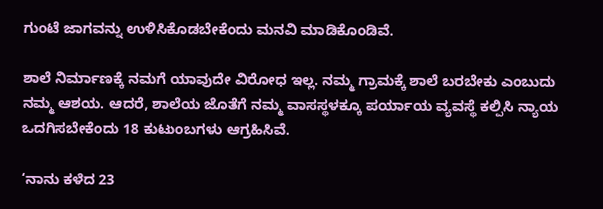ಗುಂಟೆ ಜಾಗವನ್ನು ಉಳಿಸಿಕೊಡಬೇಕೆಂದು ಮನವಿ ಮಾಡಿಕೊಂಡಿವೆ.

ಶಾಲೆ ನಿರ್ಮಾಣಕ್ಕೆ ನಮಗೆ ಯಾವುದೇ ವಿರೋಧ ಇಲ್ಲ. ನಮ್ಮ ಗ್ರಾಮಕ್ಕೆ ಶಾಲೆ ಬರಬೇಕು ಎಂಬುದು ನಮ್ಮ ಆಶಯ. ಆದರೆ, ಶಾಲೆಯ ಜೊತೆಗೆ ನಮ್ಮ ವಾಸಸ್ಥಳಕ್ಕೂ ಪರ್ಯಾಯ ವ್ಯವಸ್ಥೆ ಕಲ್ಪಿಸಿ ನ್ಯಾಯ ಒದಗಿಸಬೇಕೆಂದು 18 ಕುಟುಂಬಗಳು ಆಗ್ರಹಿಸಿವೆ.

‘ನಾನು ಕಳೆದ 23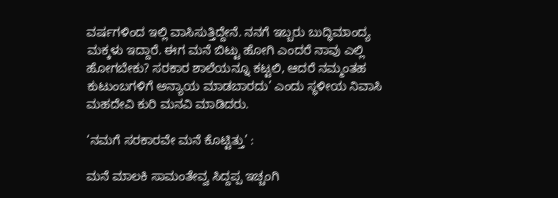ವರ್ಷಗಳಿಂದ ಇಲ್ಲಿ ವಾಸಿಸುತ್ತಿದ್ದೇನೆ. ನನಗೆ ಇಬ್ಬರು ಬುದ್ಧಿಮಾಂದ್ಯ ಮಕ್ಕಳು ಇದ್ದಾರೆ. ಈಗ ಮನೆ ಬಿಟ್ಟು ಹೋಗಿ ಎಂದರೆ ನಾವು ಎಲ್ಲಿ ಹೋಗಬೇಕು? ಸರಕಾರ ಶಾಲೆಯನ್ನೂ ಕಟ್ಟಲಿ, ಆದರೆ ನಮ್ಮಂತಹ ಕುಟುಂಬಗಳಿಗೆ ಅನ್ಯಾಯ ಮಾಡಬಾರದು’ ಎಂದು ಸ್ಥಳೀಯ ನಿವಾಸಿ ಮಹದೇವಿ ಕುರಿ ಮನವಿ ಮಾಡಿದರು.

‘ನಮಗೆ ಸರಕಾರವೇ ಮನೆ ಕೊಟ್ಟಿತ್ತು’ :

ಮನೆ ಮಾಲಕಿ ಸಾಮಂತೇವ್ವ ಸಿದ್ದಪ್ಪ ಇಚ್ಚಂಗಿ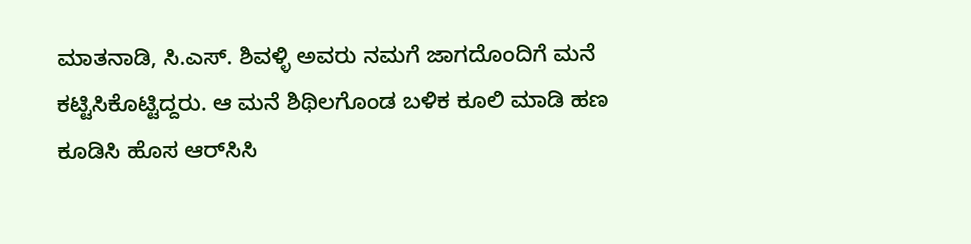ಮಾತನಾಡಿ, ಸಿ.ಎಸ್. ಶಿವಳ್ಳಿ ಅವರು ನಮಗೆ ಜಾಗದೊಂದಿಗೆ ಮನೆ ಕಟ್ಟಿಸಿಕೊಟ್ಟಿದ್ದರು. ಆ ಮನೆ ಶಿಥಿಲಗೊಂಡ ಬಳಿಕ ಕೂಲಿ ಮಾಡಿ ಹಣ ಕೂಡಿಸಿ ಹೊಸ ಆರ್‌ಸಿಸಿ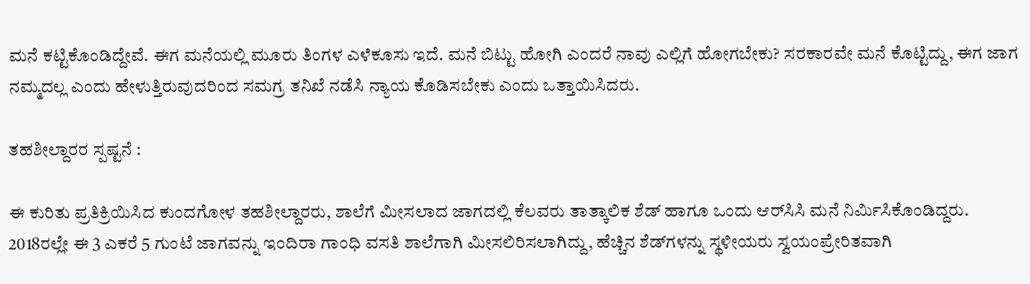ಮನೆ ಕಟ್ಟಿಕೊಂಡಿದ್ದೇವೆ. ಈಗ ಮನೆಯಲ್ಲಿ ಮೂರು ತಿಂಗಳ ಎಳೆಕೂಸು ಇದೆ. ಮನೆ ಬಿಟ್ಟು ಹೋಗಿ ಎಂದರೆ ನಾವು ಎಲ್ಲಿಗೆ ಹೋಗಬೇಕು? ಸರಕಾರವೇ ಮನೆ ಕೊಟ್ಟಿದ್ದು, ಈಗ ಜಾಗ ನಮ್ಮದಲ್ಲ ಎಂದು ಹೇಳುತ್ತಿರುವುದರಿಂದ ಸಮಗ್ರ ತನಿಖೆ ನಡೆಸಿ ನ್ಯಾಯ ಕೊಡಿಸಬೇಕು ಎಂದು ಒತ್ತಾಯಿಸಿದರು.

ತಹಶೀಲ್ದಾರರ ಸ್ಪಷ್ಟನೆ :

ಈ ಕುರಿತು ಪ್ರತಿಕ್ರಿಯಿಸಿದ ಕುಂದಗೋಳ ತಹಶೀಲ್ದಾರರು, ಶಾಲೆಗೆ ಮೀಸಲಾದ ಜಾಗದಲ್ಲಿ ಕೆಲವರು ತಾತ್ಕಾಲಿಕ ಶೆಡ್ ಹಾಗೂ ಒಂದು ಆರ್‌ಸಿಸಿ ಮನೆ ನಿರ್ಮಿಸಿಕೊಂಡಿದ್ದರು. 2018ರಲ್ಲೇ ಈ 3 ಎಕರೆ 5 ಗುಂಟೆ ಜಾಗವನ್ನು ಇಂದಿರಾ ಗಾಂಧಿ ವಸತಿ ಶಾಲೆಗಾಗಿ ಮೀಸಲಿರಿಸಲಾಗಿದ್ದು, ಹೆಚ್ಚಿನ ಶೆಡ್‌ಗಳನ್ನು ಸ್ಥಳೀಯರು ಸ್ವಯಂಪ್ರೇರಿತವಾಗಿ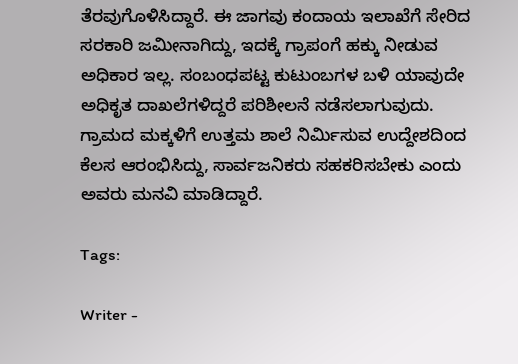ತೆರವುಗೊಳಿಸಿದ್ದಾರೆ. ಈ ಜಾಗವು ಕಂದಾಯ ಇಲಾಖೆಗೆ ಸೇರಿದ ಸರಕಾರಿ ಜಮೀನಾಗಿದ್ದು, ಇದಕ್ಕೆ ಗ್ರಾಪಂಗೆ ಹಕ್ಕು ನೀಡುವ ಅಧಿಕಾರ ಇಲ್ಲ. ಸಂಬಂಧಪಟ್ಟ ಕುಟುಂಬಗಳ ಬಳಿ ಯಾವುದೇ ಅಧಿಕೃತ ದಾಖಲೆಗಳಿದ್ದರೆ ಪರಿಶೀಲನೆ ನಡೆಸಲಾಗುವುದು. ಗ್ರಾಮದ ಮಕ್ಕಳಿಗೆ ಉತ್ತಮ ಶಾಲೆ ನಿರ್ಮಿಸುವ ಉದ್ದೇಶದಿಂದ ಕೆಲಸ ಆರಂಭಿಸಿದ್ದು, ಸಾರ್ವಜನಿಕರು ಸಹಕರಿಸಬೇಕು ಎಂದು ಅವರು ಮನವಿ ಮಾಡಿದ್ದಾರೆ.

Tags:

Writer -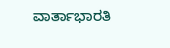ವಾರ್ತಾಭಾರತಿ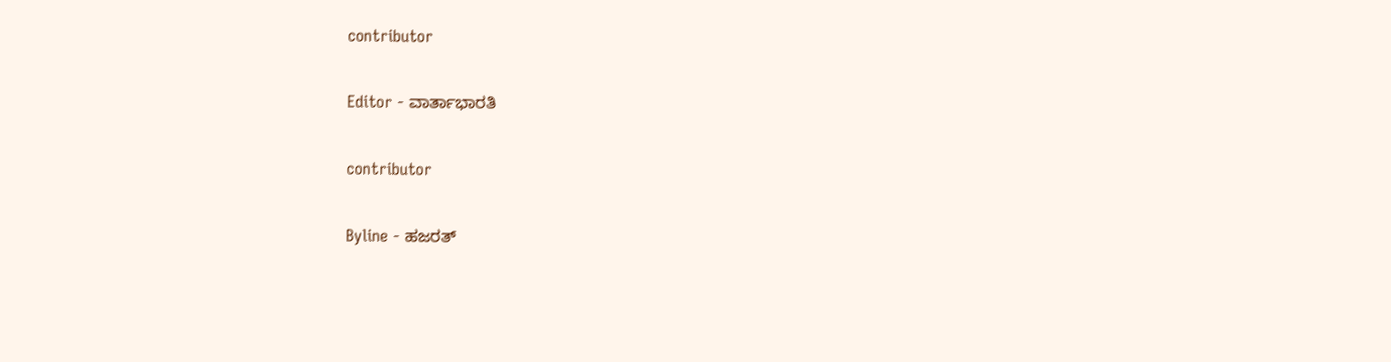contributor

Editor - ವಾರ್ತಾಭಾರತಿ

contributor

Byline - ಹಜರತ್‌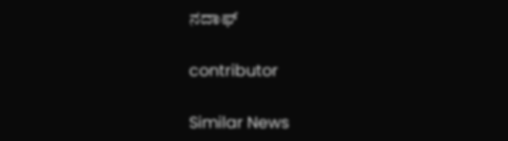ನದಾಫ್‌

contributor

Similar News